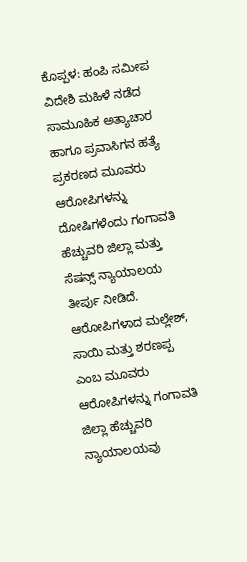ಕೊಪ್ಪಳ: ಹಂಪಿ ಸಮೀಪ ವಿದೇಶಿ ಮಹಿಳೆ ನಡೆದ ಸಾಮೂಹಿಕ ಅತ್ಯಾಚಾರ ಹಾಗೂ ಪ್ರವಾಸಿಗನ ಹತ್ಯೆ ಪ್ರಕರಣದ ಮೂವರು ಆರೋಪಿಗಳನ್ನು ದೋಷಿಗಳೆಂದು ಗಂಗಾವತಿ ಹೆಚ್ಚುವರಿ ಜಿಲ್ಲಾ ಮತ್ತು ಸೆಷನ್ಸ್ ನ್ಯಾಯಾಲಯ ತೀರ್ಪು ನೀಡಿದೆ.
ಆರೋಪಿಗಳಾದ ಮಲ್ಲೇಶ್, ಸಾಯಿ ಮತ್ತು ಶರಣಪ್ಪ ಎಂಬ ಮೂವರು ಆರೋಪಿಗಳನ್ನು ಗಂಗಾವತಿ ಜಿಲ್ಲಾ ಹೆಚ್ಚುವರಿ ನ್ಯಾಯಾಲಯವು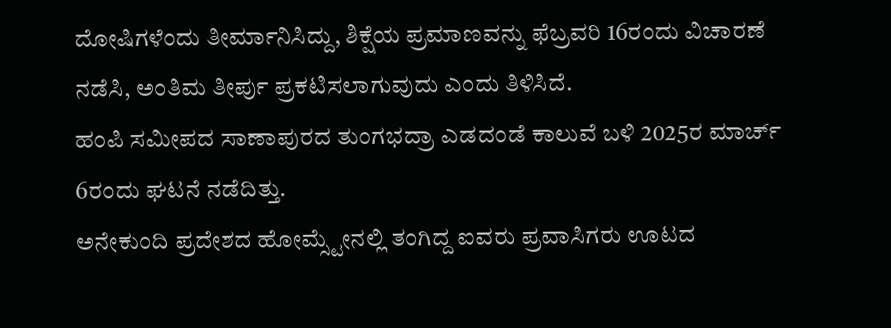ದೋಷಿಗಳೆಂದು ತೀರ್ಮಾನಿಸಿದ್ದು, ಶಿಕ್ಷೆಯ ಪ್ರಮಾಣವನ್ನು ಫೆಬ್ರವರಿ 16ರಂದು ವಿಚಾರಣೆ ನಡೆಸಿ, ಅಂತಿಮ ತೀರ್ಪು ಪ್ರಕಟಿಸಲಾಗುವುದು ಎಂದು ತಿಳಿಸಿದೆ.
ಹಂಪಿ ಸಮೀಪದ ಸಾಣಾಪುರದ ತುಂಗಭದ್ರಾ ಎಡದಂಡೆ ಕಾಲುವೆ ಬಳಿ 2025ರ ಮಾರ್ಚ್ 6ರಂದು ಘಟನೆ ನಡೆದಿತ್ತು.
ಅನೇಕುಂದಿ ಪ್ರದೇಶದ ಹೋಮ್ಸ್ಟೇನಲ್ಲಿ ತಂಗಿದ್ದ ಐವರು ಪ್ರವಾಸಿಗರು ಊಟದ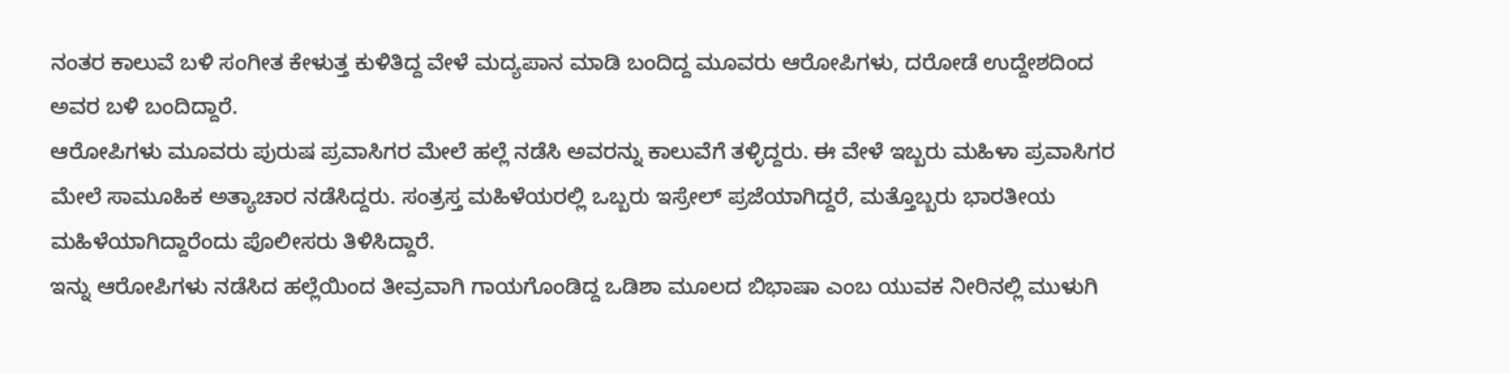ನಂತರ ಕಾಲುವೆ ಬಳಿ ಸಂಗೀತ ಕೇಳುತ್ತ ಕುಳಿತಿದ್ದ ವೇಳೆ ಮದ್ಯಪಾನ ಮಾಡಿ ಬಂದಿದ್ದ ಮೂವರು ಆರೋಪಿಗಳು, ದರೋಡೆ ಉದ್ದೇಶದಿಂದ ಅವರ ಬಳಿ ಬಂದಿದ್ದಾರೆ.
ಆರೋಪಿಗಳು ಮೂವರು ಪುರುಷ ಪ್ರವಾಸಿಗರ ಮೇಲೆ ಹಲ್ಲೆ ನಡೆಸಿ ಅವರನ್ನು ಕಾಲುವೆಗೆ ತಳ್ಳಿದ್ದರು. ಈ ವೇಳೆ ಇಬ್ಬರು ಮಹಿಳಾ ಪ್ರವಾಸಿಗರ ಮೇಲೆ ಸಾಮೂಹಿಕ ಅತ್ಯಾಚಾರ ನಡೆಸಿದ್ದರು. ಸಂತ್ರಸ್ತ ಮಹಿಳೆಯರಲ್ಲಿ ಒಬ್ಬರು ಇಸ್ರೇಲ್ ಪ್ರಜೆಯಾಗಿದ್ದರೆ, ಮತ್ತೊಬ್ಬರು ಭಾರತೀಯ ಮಹಿಳೆಯಾಗಿದ್ದಾರೆಂದು ಪೊಲೀಸರು ತಿಳಿಸಿದ್ದಾರೆ.
ಇನ್ನು ಆರೋಪಿಗಳು ನಡೆಸಿದ ಹಲ್ಲೆಯಿಂದ ತೀವ್ರವಾಗಿ ಗಾಯಗೊಂಡಿದ್ದ ಒಡಿಶಾ ಮೂಲದ ಬಿಭಾಷಾ ಎಂಬ ಯುವಕ ನೀರಿನಲ್ಲಿ ಮುಳುಗಿ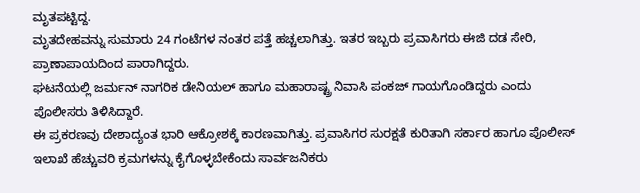ಮೃತಪಟ್ಟಿದ್ದ.
ಮೃತದೇಹವನ್ನು ಸುಮಾರು 24 ಗಂಟೆಗಳ ನಂತರ ಪತ್ತೆ ಹಚ್ಚಲಾಗಿತ್ತು. ಇತರ ಇಬ್ಬರು ಪ್ರವಾಸಿಗರು ಈಜಿ ದಡ ಸೇರಿ, ಪ್ರಾಣಾಪಾಯದಿಂದ ಪಾರಾಗಿದ್ದರು.
ಘಟನೆಯಲ್ಲಿ ಜರ್ಮನ್ ನಾಗರಿಕ ಡೇನಿಯಲ್ ಹಾಗೂ ಮಹಾರಾಷ್ಟ್ರ ನಿವಾಸಿ ಪಂಕಜ್ ಗಾಯಗೊಂಡಿದ್ದರು ಎಂದು ಪೊಲೀಸರು ತಿಳಿಸಿದ್ದಾರೆ.
ಈ ಪ್ರಕರಣವು ದೇಶಾದ್ಯಂತ ಭಾರಿ ಆಕ್ರೋಶಕ್ಕೆ ಕಾರಣವಾಗಿತ್ತು. ಪ್ರವಾಸಿಗರ ಸುರಕ್ಷತೆ ಕುರಿತಾಗಿ ಸರ್ಕಾರ ಹಾಗೂ ಪೊಲೀಸ್ ಇಲಾಖೆ ಹೆಚ್ಚುವರಿ ಕ್ರಮಗಳನ್ನು ಕೈಗೊಳ್ಳಬೇಕೆಂದು ಸಾರ್ವಜನಿಕರು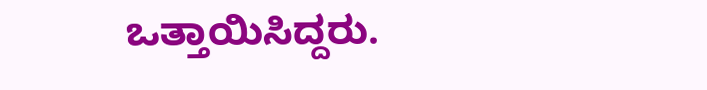ಒತ್ತಾಯಿಸಿದ್ದರು.